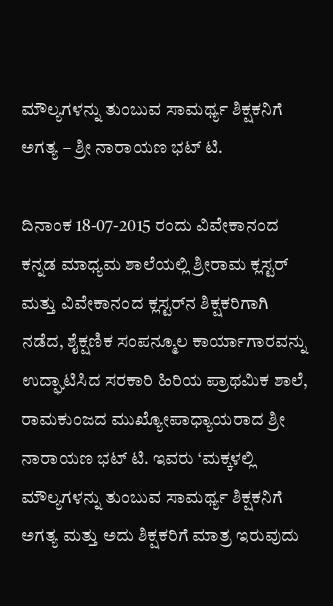ಮೌಲ್ಯಗಳನ್ನು ತುಂಬುವ ಸಾಮರ್ಥ್ಯ ಶಿಕ್ಷಕನಿಗೆ ಅಗತ್ಯ – ಶ್ರೀ ನಾರಾಯಣ ಭಟ್ ಟಿ.

ದಿನಾಂಕ 18-07-2015 ರಂದು ವಿವೇಕಾನಂದ ಕನ್ನಡ ಮಾಧ್ಯಮ ಶಾಲೆಯಲ್ಲಿ ಶ್ರೀರಾಮ ಕ್ಲಸ್ಟರ್ ಮತ್ತು ವಿವೇಕಾನಂದ ಕ್ಲಸ್ಟರ್‌ನ ಶಿಕ್ಷಕರಿಗಾಗಿ ನಡೆದ, ಶೈಕ್ಷಣಿಕ ಸಂಪನ್ಮೂಲ ಕಾರ್ಯಾಗಾರವನ್ನು ಉದ್ಘಾಟಿಸಿದ ಸರಕಾರಿ ಹಿರಿಯ ಪ್ರಾಥಮಿಕ ಶಾಲೆ, ರಾಮಕುಂಜದ ಮುಖ್ಯೋಪಾಧ್ಯಾಯರಾದ ಶ್ರೀ ನಾರಾಯಣ ಭಟ್ ಟಿ. ಇವರು ‘ಮಕ್ಕಳಲ್ಲಿ ಮೌಲ್ಯಗಳನ್ನು ತುಂಬುವ ಸಾಮರ್ಥ್ಯ ಶಿಕ್ಷಕನಿಗೆ ಅಗತ್ಯ ಮತ್ತು ಅದು ಶಿಕ್ಷಕರಿಗೆ ಮಾತ್ರ ಇರುವುದು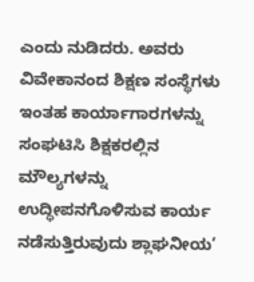ಎಂದು ನುಡಿದರು. ಅವರು ವಿವೇಕಾನಂದ ಶಿಕ್ಷಣ ಸಂಸ್ಥೆಗಳು ಇಂತಹ ಕಾರ್ಯಾಗಾರಗಳನ್ನು ಸಂಘಟಿಸಿ ಶಿಕ್ಷಕರಲ್ಲಿನ ಮೌಲ್ಯಗಳನ್ನು ಉದ್ಧೀಪನಗೊಳಿಸುವ ಕಾರ್ಯ ನಡೆಸುತ್ತಿರುವುದು ಶ್ಲಾಘನೀಯ’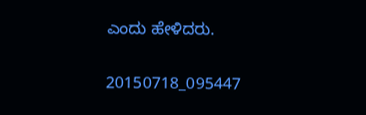ಎಂದು ಹೇಳಿದರು.

20150718_095447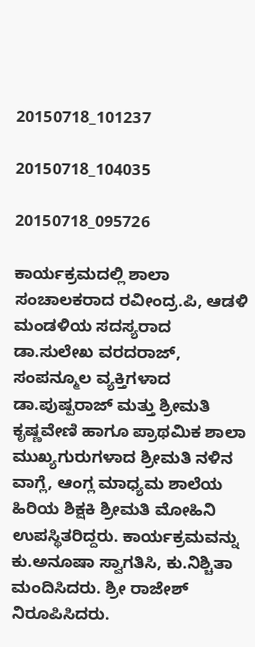20150718_101237

20150718_104035

20150718_095726

ಕಾರ್ಯಕ್ರಮದಲ್ಲಿ ಶಾಲಾ ಸಂಚಾಲಕರಾದ ರವೀಂದ್ರ.ಪಿ, ಆಡಳಿ ಮಂಡಳಿಯ ಸದಸ್ಯರಾದ ಡಾ.ಸುಲೇಖ ವರದರಾಜ್, ಸಂಪನ್ಮೂಲ ವ್ಯಕ್ತಿಗಳಾದ ಡಾ.ಪುಷ್ಪರಾಜ್ ಮತ್ತು ಶ್ರೀಮತಿ ಕೃಷ್ಣವೇಣಿ ಹಾಗೂ ಪ್ರಾಥಮಿಕ ಶಾಲಾ ಮುಖ್ಯಗುರುಗಳಾದ ಶ್ರೀಮತಿ ನಳಿನ ವಾಗ್ಲೆ, ಆಂಗ್ಲ ಮಾಧ್ಯಮ ಶಾಲೆಯ ಹಿರಿಯ ಶಿಕ್ಷಕಿ ಶ್ರೀಮತಿ ಮೋಹಿನಿ ಉಪಸ್ಥಿತರಿದ್ದರು. ಕಾರ್ಯಕ್ರಮವನ್ನು ಕು.ಅನೂಷಾ ಸ್ವಾಗತಿಸಿ, ಕು.ನಿಶ್ಚಿತಾ ಮಂದಿಸಿದರು. ಶ್ರೀ ರಾಜೇಶ್ ನಿರೂಪಿಸಿದರು.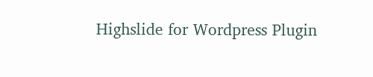Highslide for Wordpress Plugin